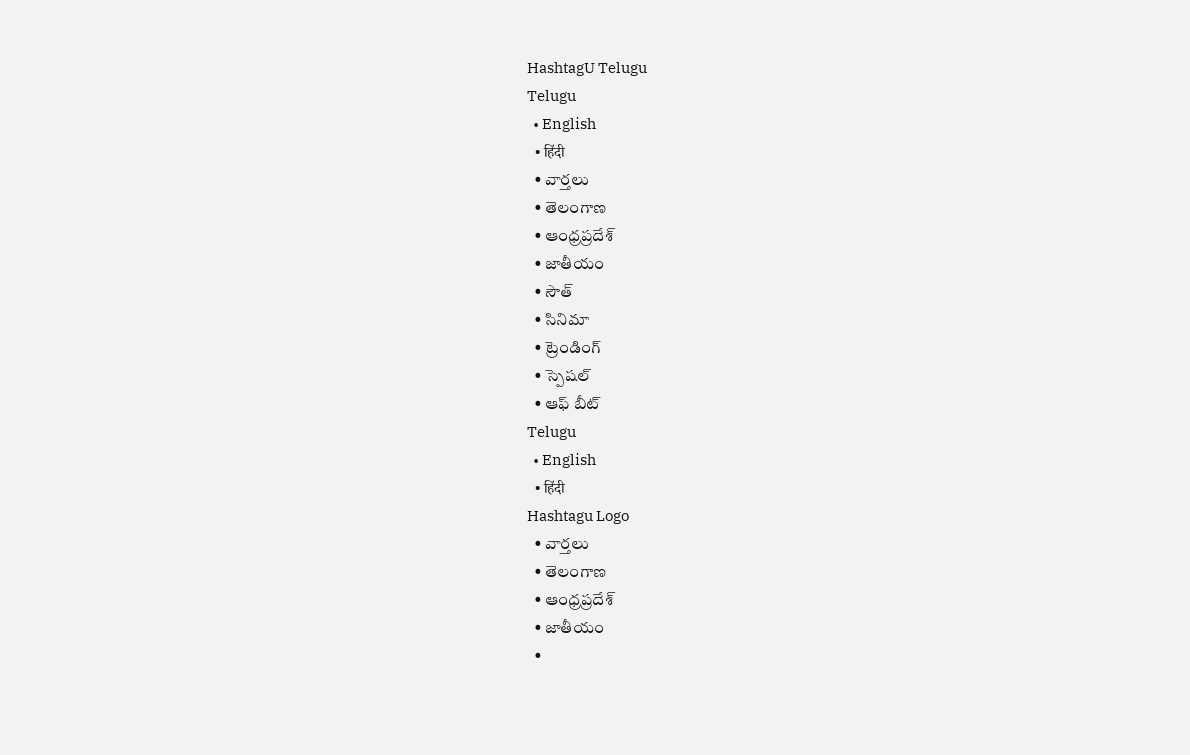HashtagU Telugu
Telugu
  • English
  • हिंदी
  • వార్తలు
  • తెలంగాణ
  • ఆంధ్రప్రదేశ్
  • జాతీయం
  • సౌత్
  • సినిమా
  • ట్రెండింగ్
  • స్పెషల్
  • ఆఫ్ బీట్
Telugu
  • English
  • हिंदी
Hashtagu Logo
  • వార్తలు
  • తెలంగాణ
  • ఆంధ్రప్రదేశ్
  • జాతీయం
  •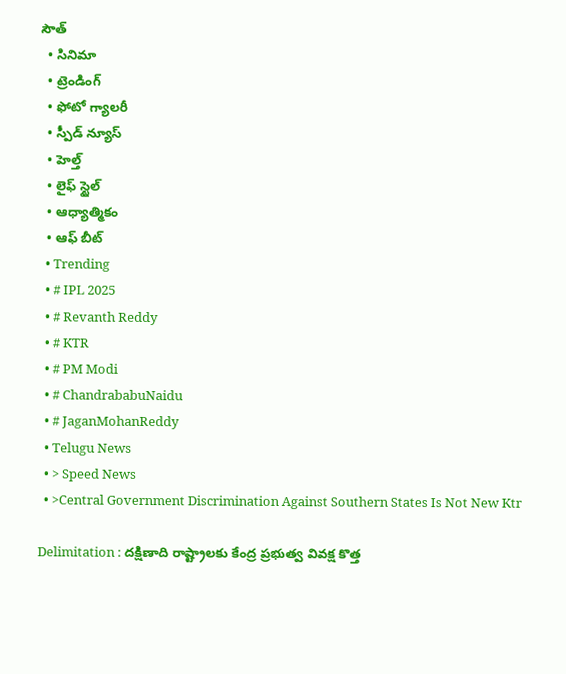సౌత్
  • సినిమా
  • ట్రెండింగ్
  • ఫోటో గ్యాలరీ
  • స్పీడ్ న్యూస్
  • హెల్త్
  • లైఫ్ స్టైల్
  • ఆధ్యాత్మికం
  • ఆఫ్ బీట్
  • Trending
  • # IPL 2025
  • # Revanth Reddy
  • # KTR
  • # PM Modi
  • # ChandrababuNaidu
  • # JaganMohanReddy
  • Telugu News
  • > Speed News
  • >Central Government Discrimination Against Southern States Is Not New Ktr

Delimitation : దక్షిణాది రాష్ట్రాలకు కేంద్ర ప్రభుత్వ వివక్ష కొత్త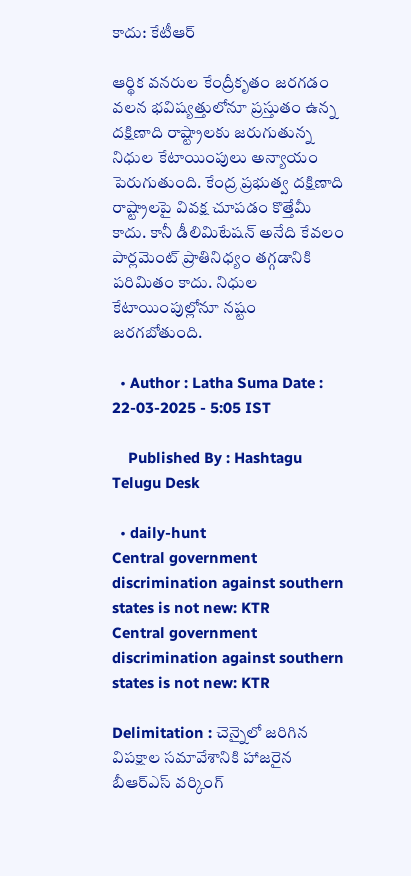కాదు: కేటీఆర్‌

ఆర్థిక వనరుల కేంద్రీకృతం జరగడం వలన భవిష్యత్తులోనూ ప్రస్తుతం ఉన్న దక్షిణాది రాష్ట్రాలకు జరుగుతున్న నిధుల కేటాయింపులు అన్యాయం పెరుగుతుంది. కేంద్ర ప్రభుత్వ దక్షిణాది రాష్ట్రాలపై వివక్ష చూపడం కొత్తేమీ కాదు. కానీ డీలిమిటేషన్ అనేది కేవలం పార్లమెంట్ ప్రాతినిధ్యం తగ్గడానికి పరిమితం కాదు. నిధుల కేటాయింపుల్లోనూ నష్టం జరగబోతుంది.

  • Author : Latha Suma Date : 22-03-2025 - 5:05 IST

    Published By : Hashtagu Telugu Desk

  • daily-hunt
Central government discrimination against southern states is not new: KTR
Central government discrimination against southern states is not new: KTR

Delimitation : చెన్నైలో జరిగిన విపక్షాల సమావేశానికి హాజరైన బీఆర్‌ఎస్‌ వర్కింగ్‌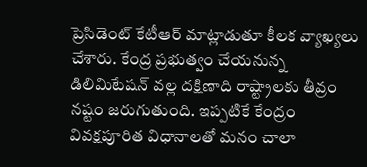ప్రెసిడెంట్‌ కేటీఆర్ మాట్లాడుతూ కీలక వ్యాఖ్యలు చేశారు. కేంద్ర ప్రభుత్వం చేయనున్న డిలిమిటేషన్ వల్ల దక్షిణాది రాష్ట్రాలకు తీవ్రం నష్టం జరుగుతుంది. ఇప్పటికే కేంద్రం వివక్షపూరిత విధానాలతో మనం చాలా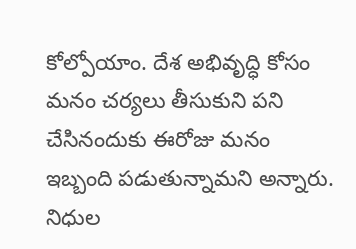కోల్పోయాం. దేశ అభివృద్ధి కోసం మనం చర్యలు తీసుకుని పని చేసినందుకు ఈరోజు మనం ఇబ్బంది పడుతున్నామని అన్నారు. నిధుల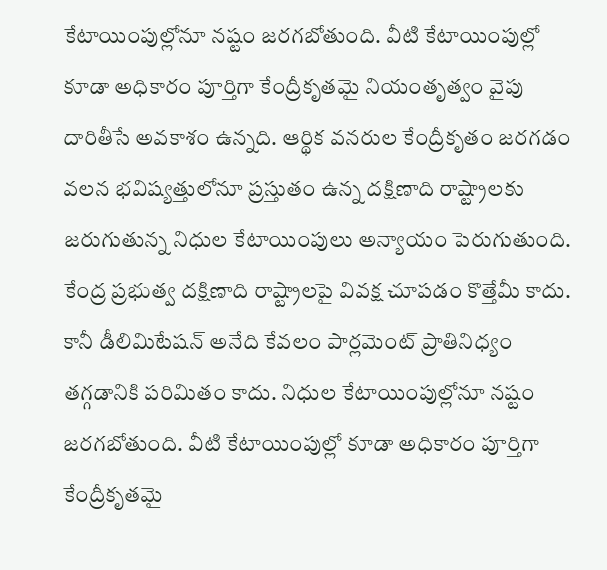కేటాయింపుల్లోనూ నష్టం జరగబోతుంది. వీటి కేటాయింపుల్లో కూడా అధికారం పూర్తిగా కేంద్రీకృతమై నియంతృత్వం వైపు దారితీసే అవకాశం ఉన్నది. ఆర్థిక వనరుల కేంద్రీకృతం జరగడం వలన భవిష్యత్తులోనూ ప్రస్తుతం ఉన్న దక్షిణాది రాష్ట్రాలకు జరుగుతున్న నిధుల కేటాయింపులు అన్యాయం పెరుగుతుంది. కేంద్ర ప్రభుత్వ దక్షిణాది రాష్ట్రాలపై వివక్ష చూపడం కొత్తేమీ కాదు. కానీ డీలిమిటేషన్ అనేది కేవలం పార్లమెంట్ ప్రాతినిధ్యం తగ్గడానికి పరిమితం కాదు. నిధుల కేటాయింపుల్లోనూ నష్టం జరగబోతుంది. వీటి కేటాయింపుల్లో కూడా అధికారం పూర్తిగా కేంద్రీకృతమై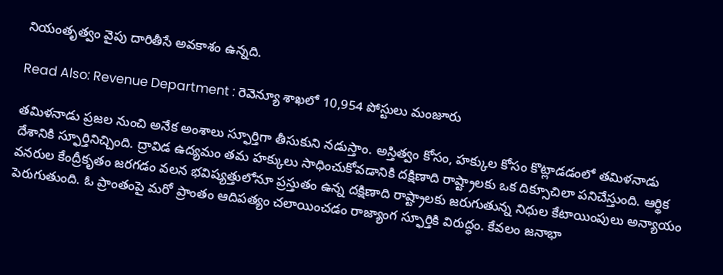నియంతృత్వం వైపు దారితీసే అవకాశం ఉన్నది.

Read Also: Revenue Department : రెవెన్యూ శాఖలో 10,954 పోస్టులు మంజూరు

తమిళనాడు ప్రజల నుంచి అనేక అంశాలు స్ఫూర్తిగా తీసుకుని నడుస్తాం. అస్తిత్వం కోసం, హక్కుల కోసం కొట్లాడడంలో తమిళనాడు దేశానికి స్ఫూర్తినిచ్చింది. ద్రావిడ ఉద్యమం తమ హక్కులు సాధించుకోవడానికి దక్షిణాది రాష్ట్రాలకు ఒక దిక్సూచిలా పనిచేస్తుంది. ఆర్థిక వనరుల కేంద్రీకృతం జరగడం వలన భవిష్యత్తులోనూ ప్రస్తుతం ఉన్న దక్షిణాది రాష్ట్రాలకు జరుగుతున్న నిధుల కేటాయింపులు అన్యాయం పెరుగుతుంది. ఓ ప్రాంతంపై మరో ప్రాంతం ఆదిపత్యం చలాయించడం రాజ్యాంగ స్ఫూర్తికి విరుద్ధం. కేవలం జనాభా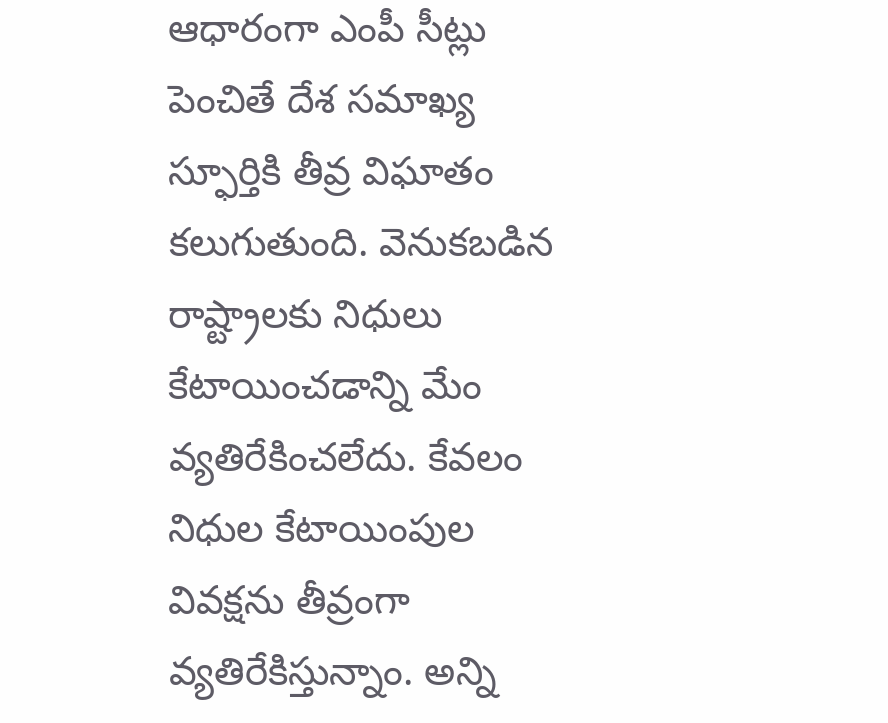ఆధారంగా ఎంపీ సీట్లు పెంచితే దేశ సమాఖ్య స్ఫూర్తికి తీవ్ర విఘాతం కలుగుతుంది. వెనుకబడిన రాష్ట్రాలకు నిధులు కేటాయించడాన్ని మేం వ్యతిరేకించలేదు. కేవలం నిధుల కేటాయింపుల వివక్షను తీవ్రంగా వ్యతిరేకిస్తున్నాం. అన్ని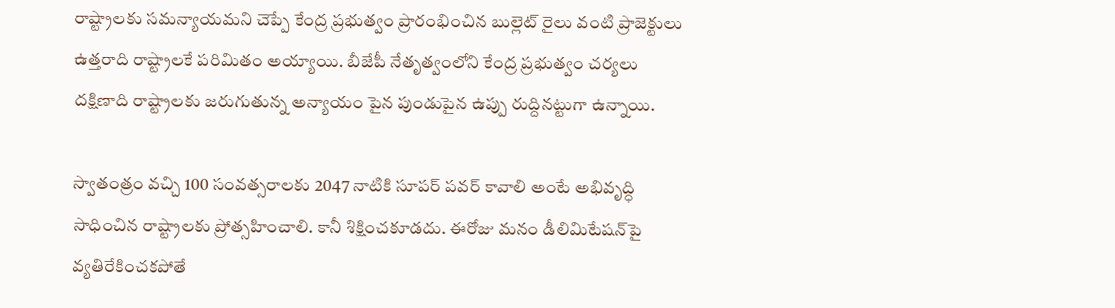రాష్ట్రాలకు సమన్యాయమని చెప్పే కేంద్ర ప్రభుత్వం ప్రారంభించిన బుల్లెట్ రైలు వంటి ప్రాజెక్టులు ఉత్తరాది రాష్ట్రాలకే పరిమితం అయ్యాయి. బీజేపీ నేతృత్వంలోని కేంద్ర ప్రభుత్వం చర్యలు దక్షిణాది రాష్ట్రాలకు జరుగుతున్న అన్యాయం పైన పుండుపైన ఉప్పు రుద్దినట్టుగా ఉన్నాయి.

స్వాతంత్రం వచ్చి 100 సంవత్సరాలకు 2047 నాటికి సూపర్ పవర్ కావాలి అంటే అభివృద్ధి సాధించిన రాష్ట్రాలకు ప్రోత్సహించాలి. కానీ శిక్షించకూడదు. ఈరోజు మనం డీలిమిటేషన్‌పై వ్యతిరేకించకపోతే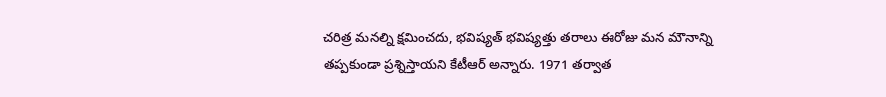చరిత్ర మనల్ని క్షమించదు, భవిష్యత్ భవిష్యత్తు తరాలు ఈరోజు మన మౌనాన్ని తప్పకుండా ప్రశ్నిస్తాయని కేటీఆర్ అన్నారు. 1971 తర్వాత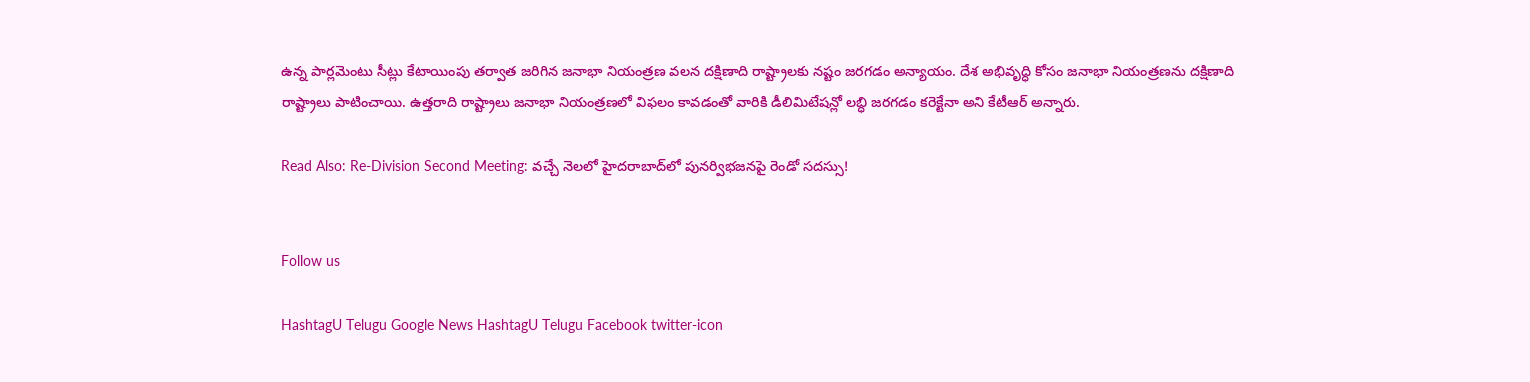ఉన్న పార్లమెంటు సీట్లు కేటాయింపు తర్వాత జరిగిన జనాభా నియంత్రణ వలన దక్షిణాది రాష్ట్రాలకు నష్టం జరగడం అన్యాయం. దేశ అభివృద్ధి కోసం జనాభా నియంత్రణను దక్షిణాది రాష్ట్రాలు పాటించాయి. ఉత్తరాది రాష్ట్రాలు జనాభా నియంత్రణలో విఫలం కావడంతో వారికి డీలిమిటేషన్లో లబ్ధి జరగడం కరెక్టేనా అని కేటీఆర్‌ అన్నారు.

Read Also: Re-Division Second Meeting: వ‌చ్చే నెల‌లో హైద‌రాబాద్‌లో పున‌ర్విభ‌జ‌న‌పై రెండో స‌ద‌స్సు!


Follow us

HashtagU Telugu Google News HashtagU Telugu Facebook twitter-icon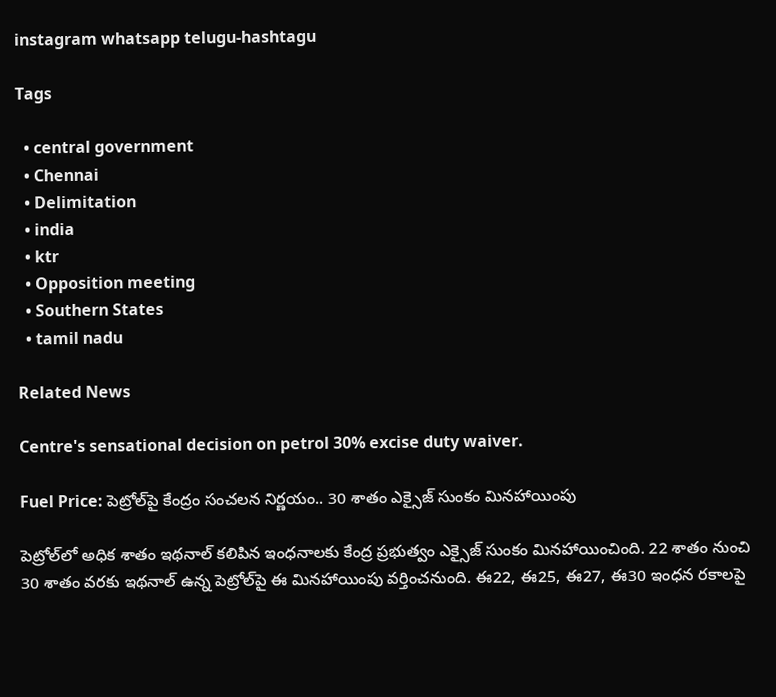instagram whatsapp telugu-hashtagu

Tags

  • central government
  • Chennai
  • Delimitation
  • india
  • ktr
  • Opposition meeting
  • Southern States
  • tamil nadu

Related News

Centre's sensational decision on petrol 30% excise duty waiver.

Fuel Price: పెట్రోల్‌పై కేంద్రం సంచలన నిర్ణయం.. 30 శాతం ఎక్సైజ్ సుంకం మినహాయింపు

పెట్రోల్‌లో అధిక శాతం ఇథనాల్‌ కలిపిన ఇంధనాలకు కేంద్ర ప్రభుత్వం ఎక్సైజ్‌ సుంకం మినహాయించింది. 22 శాతం నుంచి 30 శాతం వరకు ఇథనాల్‌ ఉన్న పెట్రోల్‌పై ఈ మినహాయింపు వర్తించనుంది. ఈ22, ఈ25, ఈ27, ఈ30 ఇంధన రకాలపై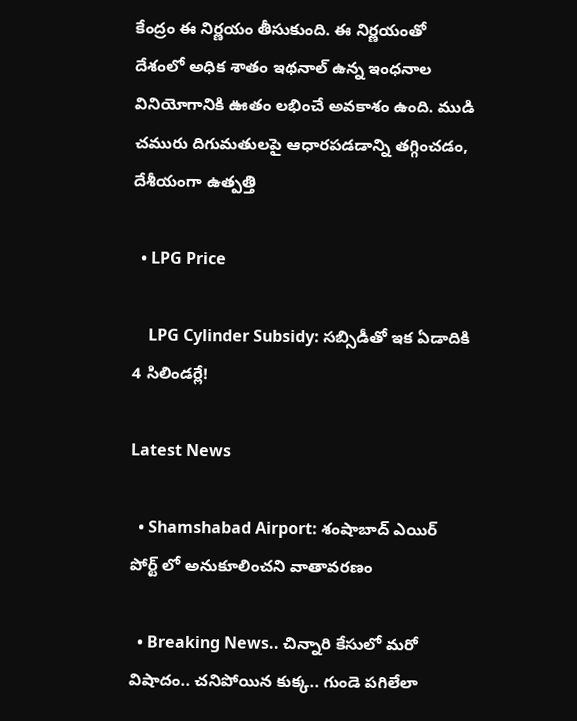కేంద్రం ఈ నిర్ణయం తీసుకుంది. ఈ నిర్ణయంతో దేశంలో అధిక శాతం ఇథనాల్‌ ఉన్న ఇంధనాల వినియోగానికి ఊతం లభించే అవకాశం ఉంది. ముడి చమురు దిగుమతులపై ఆధారపడడాన్ని తగ్గించడం, దేశీయంగా ఉత్పత్తి

  • LPG Price

    LPG Cylinder Subsidy: సబ్సిడీతో ఇక ఏడాదికి 4 సిలిండర్లే!

Latest News

  • Shamshabad Airport: శంషాబాద్ ఎయిర్ పోర్ట్ లో అనుకూలించని వాతావరణం

  • Breaking News.. చిన్నారి కేసులో మరో విషాదం.. చనిపోయిన కుక్క.. గుండె పగిలేలా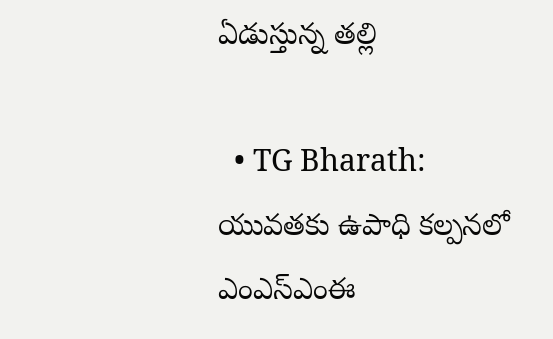ఏడుస్తున్న తల్లి

  • TG Bharath: యువతకు ఉపాధి కల్పనలో ఎంఎస్‌ఎంఈ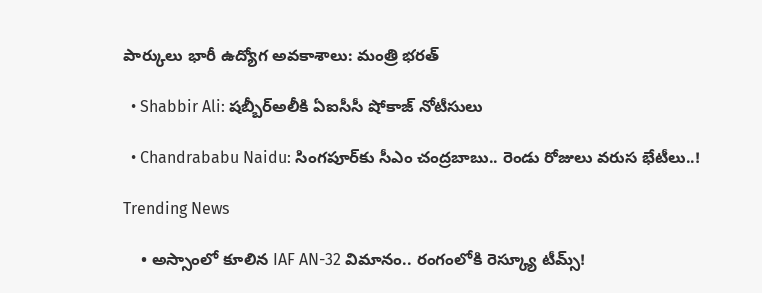పార్కులు భారీ ఉద్యోగ అవకాశాలు: మంత్రి భరత్

  • Shabbir Ali: షబ్బీర్‌అలీకి ఏఐసీసీ షోకాజ్ నోటీసులు

  • Chandrababu Naidu: సింగపూర్‌కు సీఎం చంద్రబాబు.. రెండు రోజులు వరుస భేటీలు..!

Trending News

    • అస్సాంలో కూలిన IAF AN-32 విమానం.. రంగంలోకి రెస్క్యూ టీమ్స్!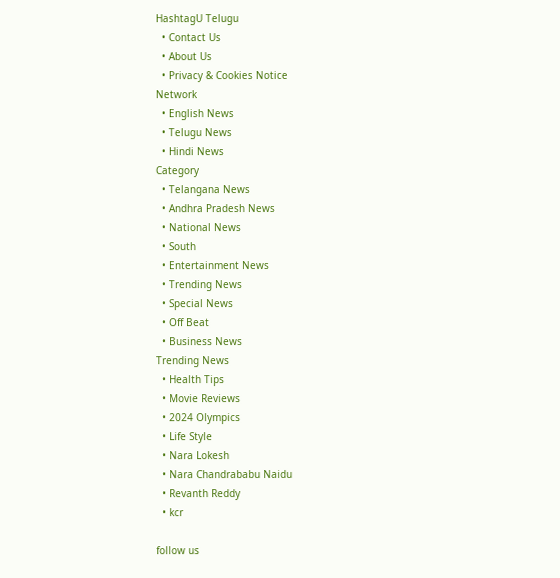HashtagU Telugu
  • Contact Us
  • About Us
  • Privacy & Cookies Notice
Network
  • English News
  • Telugu News
  • Hindi News
Category
  • Telangana News
  • Andhra Pradesh News
  • National News
  • South
  • Entertainment News
  • Trending News
  • Special News
  • Off Beat
  • Business News
Trending News
  • Health Tips
  • Movie Reviews
  • 2024 Olympics
  • Life Style
  • Nara Lokesh
  • Nara Chandrababu Naidu
  • Revanth Reddy
  • kcr

follow us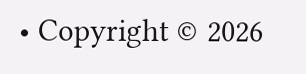• Copyright © 2026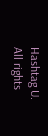Hashtag U. All rights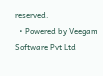reserved.
  • Powered by Veegam Software Pvt Ltd